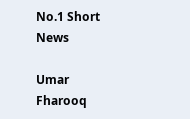No.1 Short News

Umar Fharooq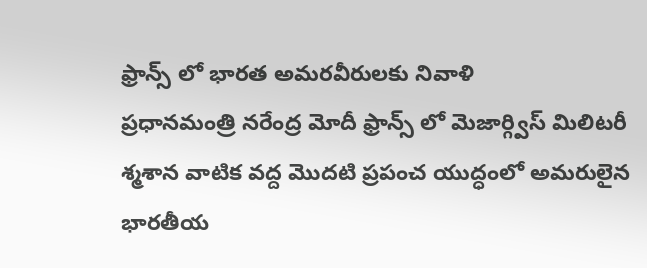ఫ్రాన్స్ లో భారత అమరవీరులకు నివాళి
ప్రధానమంత్రి నరేంద్ర మోదీ ఫ్రాన్స్ లో మెజార్గ్విస్ మిలిటరీ శ్మశాన వాటిక వద్ద మొదటి ప్రపంచ యుద్ధంలో అమరులైన భారతీయ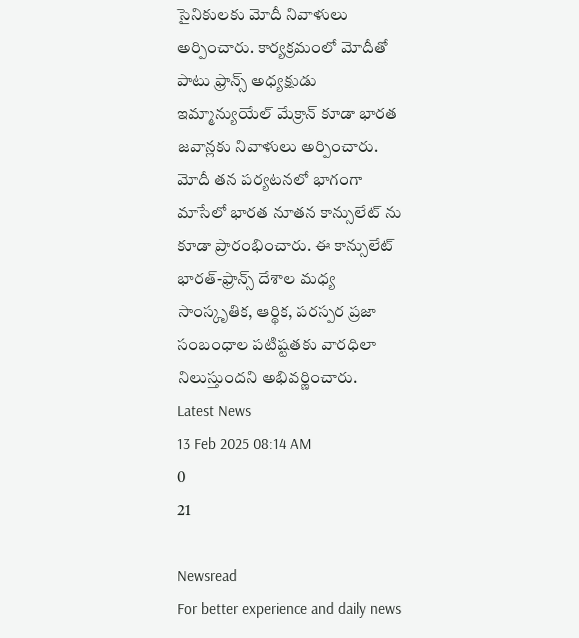సైనికులకు మోదీ నివాళులు అర్పించారు. కార్యక్రమంలో మోదీతో పాటు ఫ్రాన్స్ అధ్యక్షుడు ఇమ్మాన్యుయేల్ మేక్రాన్ కూడా భారత జవాన్లకు నివాళులు అర్పించారు. మోదీ తన పర్యటనలో భాగంగా మాసేలో భారత నూతన కాన్సులేట్ ను కూడా ప్రారంభించారు. ఈ కాన్సులేట్ భారత్-ఫ్రాన్స్ దేశాల మధ్య సాంస్కృతిక, ఆర్థిక, పరస్పర ప్రజా సంబంధాల పటిష్టతకు వారధిలా నిలుస్తుందని అభివర్ణించారు.
Latest News
13 Feb 2025 08:14 AM
0
21

Newsread
For better experience and daily news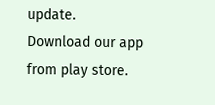update.
Download our app from play store.